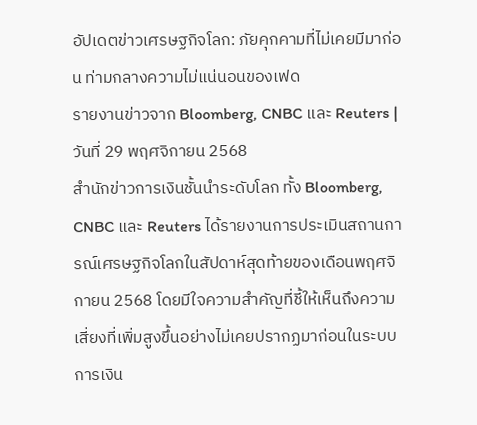อัปเดตข่าวเศรษฐกิจโลก: ภัยคุกคามที่ไม่เคยมีมาก่อน ท่ามกลางความไม่แน่นอนของเฟด
รายงานข่าวจาก Bloomberg, CNBC และ Reuters | วันที่ 29 พฤศจิกายน 2568
สำนักข่าวการเงินชั้นนำระดับโลก ทั้ง Bloomberg, CNBC และ Reuters ได้รายงานการประเมินสถานการณ์เศรษฐกิจโลกในสัปดาห์สุดท้ายของเดือนพฤศจิกายน 2568 โดยมีใจความสำคัญที่ชี้ให้เห็นถึงความเสี่ยงที่เพิ่มสูงขึ้นอย่างไม่เคยปรากฏมาก่อนในระบบการเงิน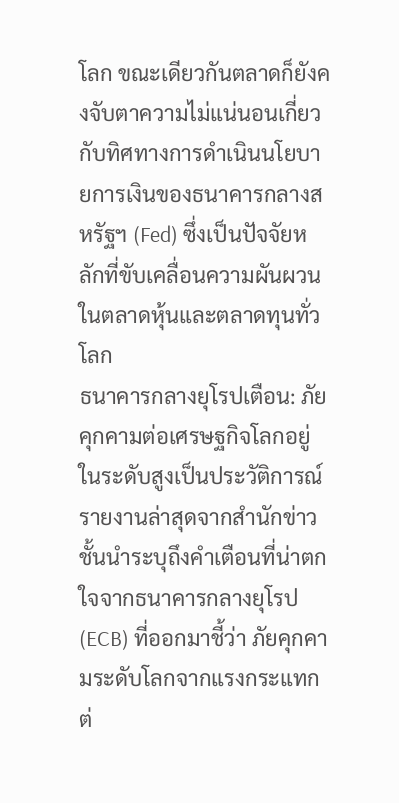โลก ขณะเดียวกันตลาดก็ยังคงจับตาความไม่แน่นอนเกี่ยวกับทิศทางการดำเนินนโยบายการเงินของธนาคารกลางสหรัฐฯ (Fed) ซึ่งเป็นปัจจัยหลักที่ขับเคลื่อนความผันผวนในตลาดหุ้นและตลาดทุนทั่วโลก
ธนาคารกลางยุโรปเตือน: ภัยคุกคามต่อเศรษฐกิจโลกอยู่ในระดับสูงเป็นประวัติการณ์
รายงานล่าสุดจากสำนักข่าวชั้นนำระบุถึงคำเตือนที่น่าตกใจจากธนาคารกลางยุโรป (ECB) ที่ออกมาชี้ว่า ภัยคุกคามระดับโลกจากแรงกระแทกต่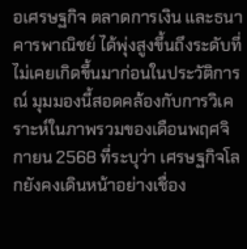อเศรษฐกิจ ตลาดการเงิน และธนาคารพาณิชย์ ได้พุ่งสูงขึ้นถึงระดับที่ไม่เคยเกิดขึ้นมาก่อนในประวัติการณ์ มุมมองนี้สอดคล้องกับการวิเคราะห์ในภาพรวมของเดือนพฤศจิกายน 2568 ที่ระบุว่า เศรษฐกิจโลกยังคงเดินหน้าอย่างเชื่อง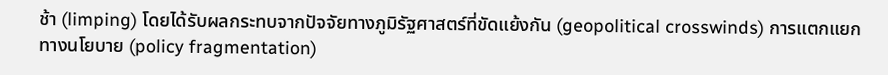ช้า (limping) โดยได้รับผลกระทบจากปัจจัยทางภูมิรัฐศาสตร์ที่ขัดแย้งกัน (geopolitical crosswinds) การแตกแยกทางนโยบาย (policy fragmentation)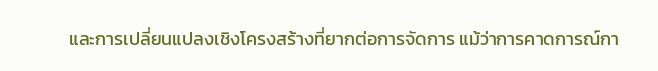และการเปลี่ยนแปลงเชิงโครงสร้างที่ยากต่อการจัดการ แม้ว่าการคาดการณ์กา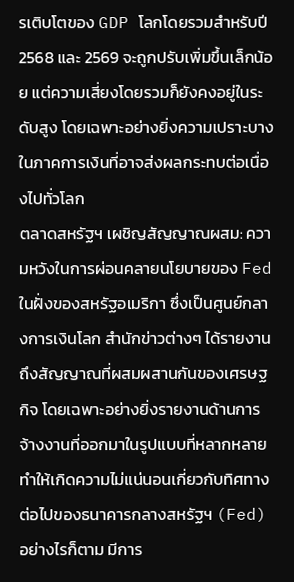รเติบโตของ GDP โลกโดยรวมสำหรับปี 2568 และ 2569 จะถูกปรับเพิ่มขึ้นเล็กน้อย แต่ความเสี่ยงโดยรวมก็ยังคงอยู่ในระดับสูง โดยเฉพาะอย่างยิ่งความเปราะบางในภาคการเงินที่อาจส่งผลกระทบต่อเนื่องไปทั่วโลก
ตลาดสหรัฐฯ เผชิญสัญญาณผสม: ความหวังในการผ่อนคลายนโยบายของ Fed
ในฝั่งของสหรัฐอเมริกา ซึ่งเป็นศูนย์กลางการเงินโลก สำนักข่าวต่างๆ ได้รายงานถึงสัญญาณที่ผสมผสานกันของเศรษฐกิจ โดยเฉพาะอย่างยิ่งรายงานด้านการจ้างงานที่ออกมาในรูปแบบที่หลากหลาย ทำให้เกิดความไม่แน่นอนเกี่ยวกับทิศทางต่อไปของธนาคารกลางสหรัฐฯ (Fed) อย่างไรก็ตาม มีการ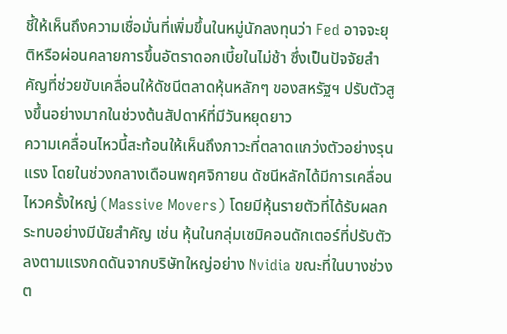ชี้ให้เห็นถึงความเชื่อมั่นที่เพิ่มขึ้นในหมู่นักลงทุนว่า Fed อาจจะยุติหรือผ่อนคลายการขึ้นอัตราดอกเบี้ยในไม่ช้า ซึ่งเป็นปัจจัยสำคัญที่ช่วยขับเคลื่อนให้ดัชนีตลาดหุ้นหลักๆ ของสหรัฐฯ ปรับตัวสูงขึ้นอย่างมากในช่วงต้นสัปดาห์ที่มีวันหยุดยาว
ความเคลื่อนไหวนี้สะท้อนให้เห็นถึงภาวะที่ตลาดแกว่งตัวอย่างรุนแรง โดยในช่วงกลางเดือนพฤศจิกายน ดัชนีหลักได้มีการเคลื่อนไหวครั้งใหญ่ (Massive Movers) โดยมีหุ้นรายตัวที่ได้รับผลกระทบอย่างมีนัยสำคัญ เช่น หุ้นในกลุ่มเซมิคอนดักเตอร์ที่ปรับตัวลงตามแรงกดดันจากบริษัทใหญ่อย่าง Nvidia ขณะที่ในบางช่วงต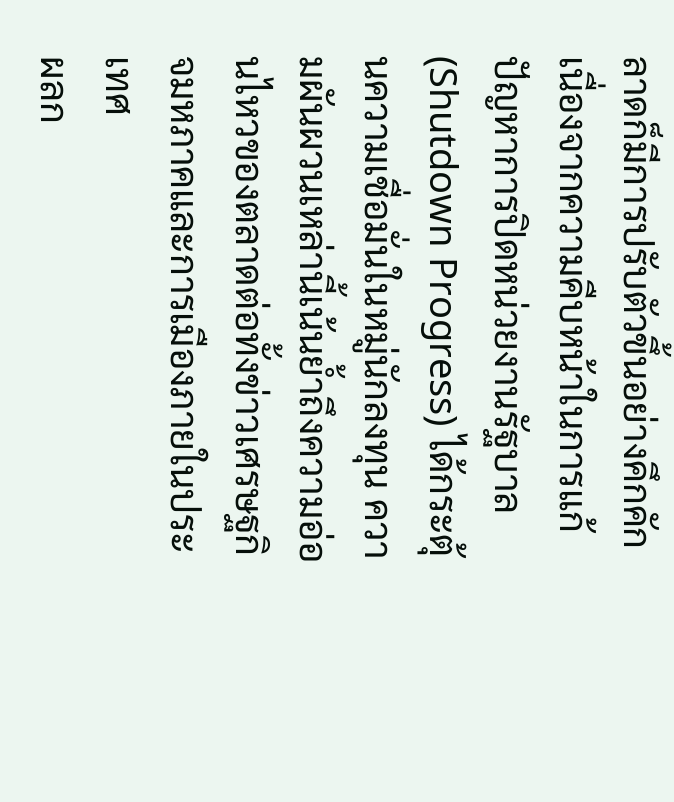ลาดก็มีการปรับตัวขึ้นอย่างคึกคัก เนื่องจากความคืบหน้าในการแก้ปัญหาการปิดหน่วยงานรัฐบาล (Shutdown Progress) ได้กระตุ้นความเชื่อมั่นในหมู่นักลงทุน ความผันผวนเหล่านี้เน้นย้ำถึงความอ่อนไหวของตลาดต่อทั้งข่าวเศรษฐกิจมหภาคและการเมืองภายในประเทศ
ผลก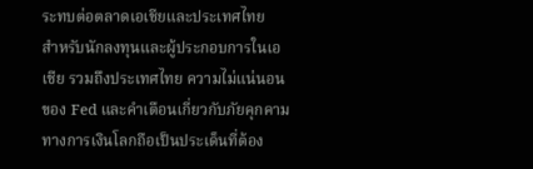ระทบต่อตลาดเอเชียและประเทศไทย
สำหรับนักลงทุนและผู้ประกอบการในเอเชีย รวมถึงประเทศไทย ความไม่แน่นอนของ Fed และคำเตือนเกี่ยวกับภัยคุกคามทางการเงินโลกถือเป็นประเด็นที่ต้อง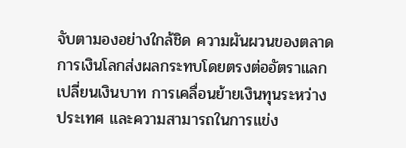จับตามองอย่างใกล้ชิด ความผันผวนของตลาดการเงินโลกส่งผลกระทบโดยตรงต่ออัตราแลกเปลี่ยนเงินบาท การเคลื่อนย้ายเงินทุนระหว่างประเทศ และความสามารถในการแข่ง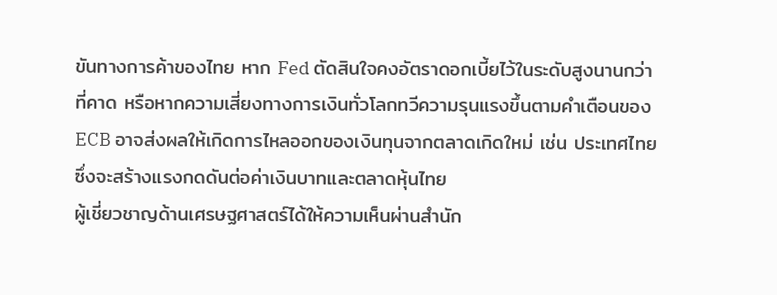ขันทางการค้าของไทย หาก Fed ตัดสินใจคงอัตราดอกเบี้ยไว้ในระดับสูงนานกว่าที่คาด หรือหากความเสี่ยงทางการเงินทั่วโลกทวีความรุนแรงขึ้นตามคำเตือนของ ECB อาจส่งผลให้เกิดการไหลออกของเงินทุนจากตลาดเกิดใหม่ เช่น ประเทศไทย ซึ่งจะสร้างแรงกดดันต่อค่าเงินบาทและตลาดหุ้นไทย
ผู้เชี่ยวชาญด้านเศรษฐศาสตร์ได้ให้ความเห็นผ่านสำนัก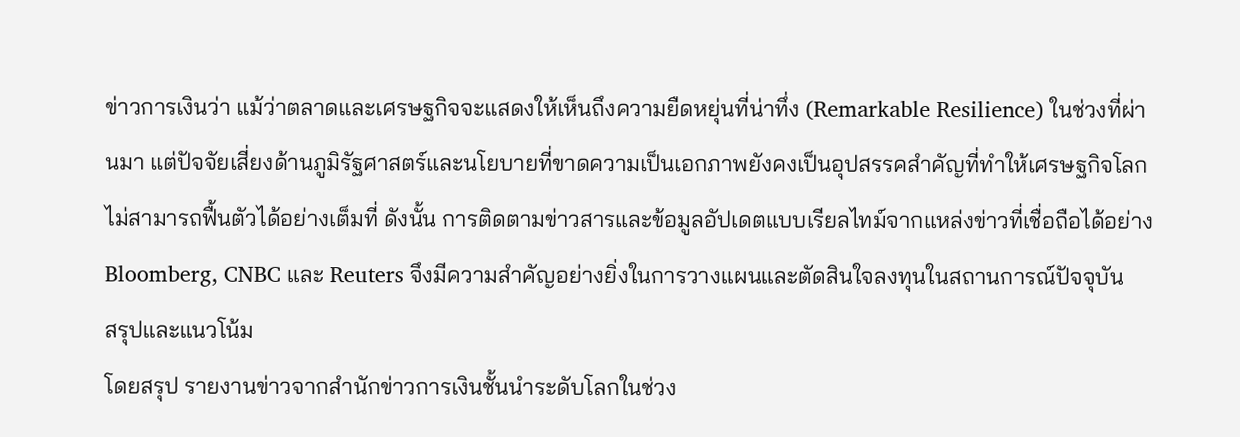ข่าวการเงินว่า แม้ว่าตลาดและเศรษฐกิจจะแสดงให้เห็นถึงความยืดหยุ่นที่น่าทึ่ง (Remarkable Resilience) ในช่วงที่ผ่านมา แต่ปัจจัยเสี่ยงด้านภูมิรัฐศาสตร์และนโยบายที่ขาดความเป็นเอกภาพยังคงเป็นอุปสรรคสำคัญที่ทำให้เศรษฐกิจโลกไม่สามารถฟื้นตัวได้อย่างเต็มที่ ดังนั้น การติดตามข่าวสารและข้อมูลอัปเดตแบบเรียลไทม์จากแหล่งข่าวที่เชื่อถือได้อย่าง Bloomberg, CNBC และ Reuters จึงมีความสำคัญอย่างยิ่งในการวางแผนและตัดสินใจลงทุนในสถานการณ์ปัจจุบัน
สรุปและแนวโน้ม
โดยสรุป รายงานข่าวจากสำนักข่าวการเงินชั้นนำระดับโลกในช่วง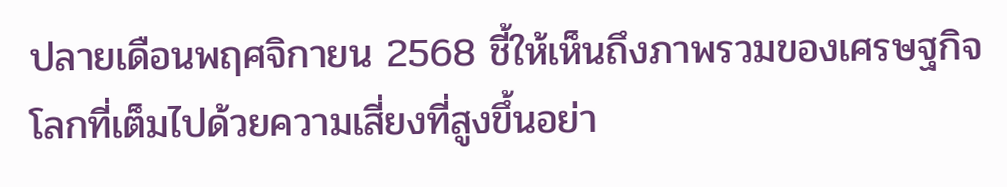ปลายเดือนพฤศจิกายน 2568 ชี้ให้เห็นถึงภาพรวมของเศรษฐกิจโลกที่เต็มไปด้วยความเสี่ยงที่สูงขึ้นอย่า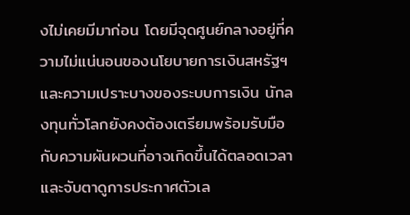งไม่เคยมีมาก่อน โดยมีจุดศูนย์กลางอยู่ที่ความไม่แน่นอนของนโยบายการเงินสหรัฐฯ และความเปราะบางของระบบการเงิน นักลงทุนทั่วโลกยังคงต้องเตรียมพร้อมรับมือกับความผันผวนที่อาจเกิดขึ้นได้ตลอดเวลา และจับตาดูการประกาศตัวเล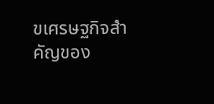ขเศรษฐกิจสำคัญของ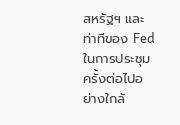สหรัฐฯ และท่าทีของ Fed ในการประชุมครั้งต่อไปอย่างใกล้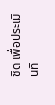ชิด เพื่อประเมินทิ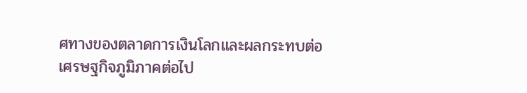ศทางของตลาดการเงินโลกและผลกระทบต่อเศรษฐกิจภูมิภาคต่อไป